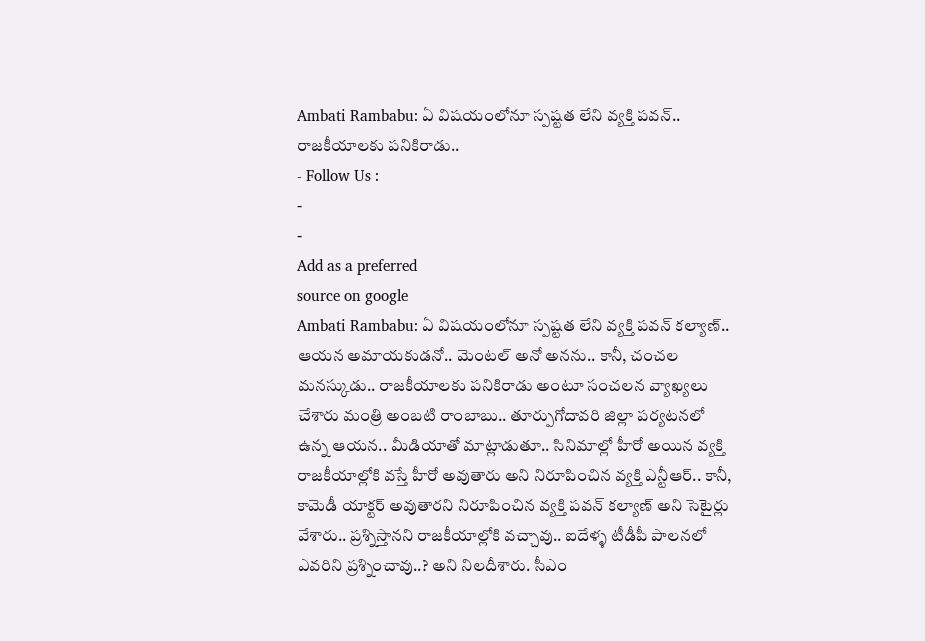Ambati Rambabu: ఏ విషయంలోనూ స్పష్టత లేని వ్యక్తి పవన్.. రాజకీయాలకు పనికిరాడు..
- Follow Us :
-
-
Add as a preferred
source on google
Ambati Rambabu: ఏ విషయంలోనూ స్పష్టత లేని వ్యక్తి పవన్ కల్యాణ్.. ఆయన అమాయకుడనో.. మెంటల్ అనో అనను.. కానీ, చంచల మనస్కుడు.. రాజకీయాలకు పనికిరాడు అంటూ సంచలన వ్యాఖ్యలు చేశారు మంత్రి అంబటి రాంబాబు.. తూర్పుగోదావరి జిల్లా పర్యటనలో ఉన్న ఆయన.. మీడియాతో మాట్లాడుతూ.. సినిమాల్లో హీరో అయిన వ్యక్తి రాజకీయాల్లోకి వస్తే హీరో అవుతారు అని నిరూపించిన వ్యక్తి ఎన్టీఆర్.. కానీ, కామెడీ యాక్టర్ అవుతారని నిరూపించిన వ్యక్తి పవన్ కల్యాణ్ అని సెటైర్లు వేశారు.. ప్రశ్నిస్తానని రాజకీయాల్లోకి వచ్చావు.. ఐదేళ్ళ టీడీపీ పాలనలో ఎవరిని ప్రశ్నించావు..? అని నిలదీశారు. సీఎం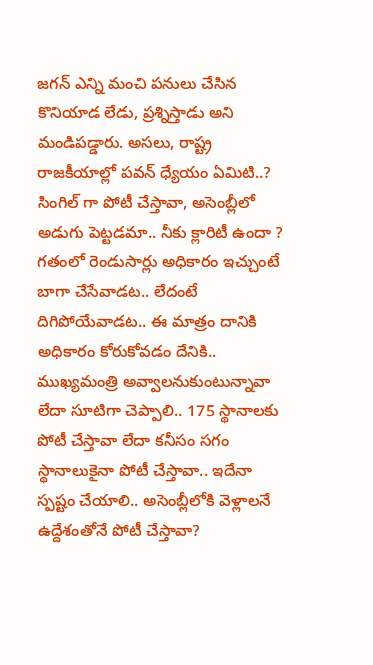జగన్ ఎన్ని మంచి పనులు చేసిన కొనియాడ లేడు, ప్రశ్నిస్తాడు అని మండిపడ్డారు. అసలు, రాష్ట్ర రాజకీయాల్లో పవన్ ధ్యేయం ఏమిటి..? సింగిల్ గా పోటీ చేస్తావా, అసెంబ్లీలో అడుగు పెట్టడమా.. నీకు క్లారిటీ ఉందా ? గతంలో రెండుసార్లు అధికారం ఇచ్చుంటే బాగా చేసేవాడట.. లేదంటే దిగిపోయేవాడట.. ఈ మాత్రం దానికి అధికారం కోరుకోవడం దేనికి.. ముఖ్యమంత్రి అవ్వాలనుకుంటున్నావా లేదా సూటిగా చెప్పాలి.. 175 స్థానాలకు పోటీ చేస్తావా లేదా కనీసం సగం స్థానాలుకైనా పోటీ చేస్తావా.. ఇదేనా స్పష్టం చేయాలి.. అసెంబ్లీలోకి వెళ్లాలనే ఉద్దేశంతోనే పోటీ చేస్తావా?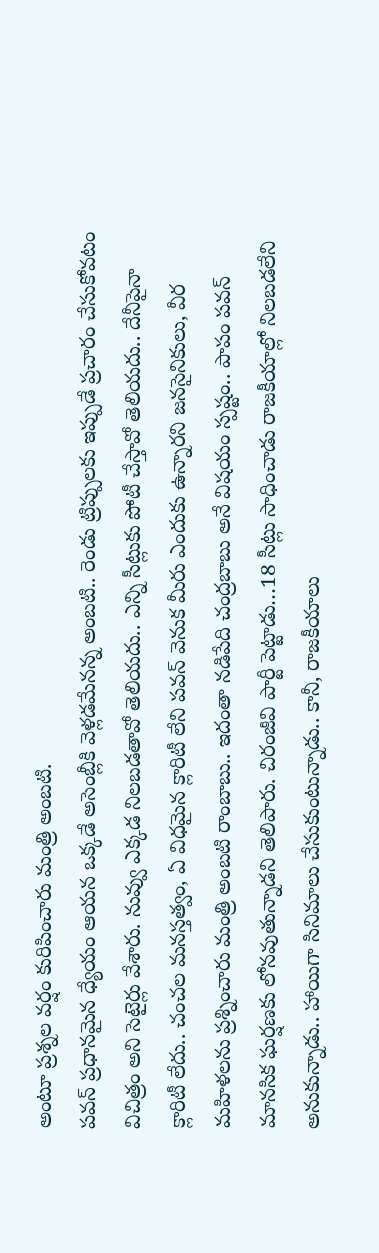అంటూ ప్రశ్నల వర్షం కురిపించారు మంత్రి అంబటి.
పవన్ ప్రధానమైన ధ్యేయం ఆయన ఒక్కడే అసెంబ్లీకి వెళ్లడమేనన్న అంబటి.. రెండు ట్రిప్పులకు ఇప్పుడే ప్రచారం చేసుకోవటం విచిత్రం అని సెటైర్లు వేశారు. నువ్వు ఎక్కడ నిలబడతావో తెలియదు.. ఎన్ని సీట్లుకు పోటీ చేస్తావో తెలియదు.. దేనీపైనా క్లారిటీ లేదు.. చంచల మనస్తత్వం, ఏ విధమైన క్లారిటీ లేని పవన్ వెనుక మీరు ఎందుకు ఉన్నారని జనసైనికులు, వీర మహిళలను ప్రశ్నించారు మంత్రి అంబటి రాంబాబు.. ఇదంతా నడిపేది చంద్రబాబు అనే విషయం స్పష్టం.. పాపం పవన్ మానసిక ఘర్షణకు లోనవుతున్నాడని తెలిపారు. చిరంజీవి పార్టీ పెట్టాడు…18 సీట్లు సాధించాడు రాజకీయాల్లో నిలబడలేని అనుకున్నాడు.. హాయిగా సినిమాలు చేసుకుంటున్నాడు.. కానీ, రాజకీయాలు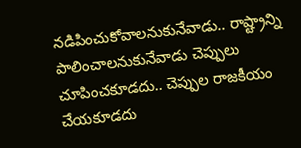నడిపించుకోవాలనుకునేవాడు.. రాష్ట్రాన్ని పాలించాలనుకునేవాడు చెప్పులు చూపించకూడదు.. చెప్పుల రాజకీయం చేయకూడదు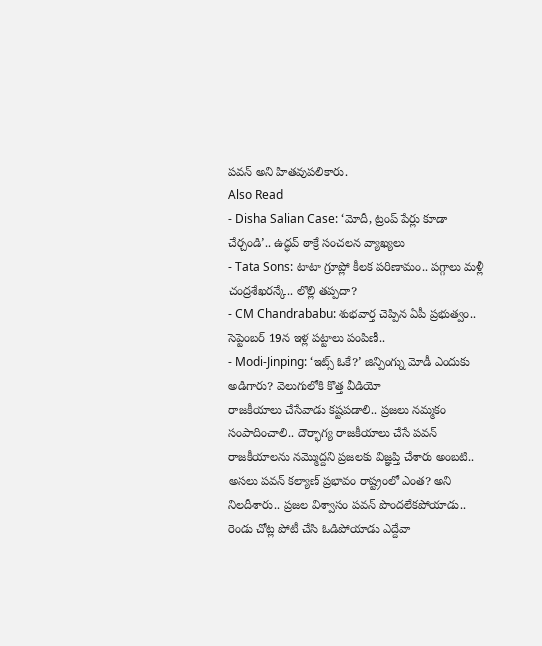పవన్ అని హితవుపలికారు.
Also Read
- Disha Salian Case: ‘మోదీ, ట్రంప్ పేర్లు కూడా చేర్చండి’.. ఉద్ధవ్ ఠాక్రే సంచలన వ్యాఖ్యలు
- Tata Sons: టాటా గ్రూప్లో కీలక పరిణామం.. పగ్గాలు మళ్లీ చంద్రశేఖరన్కే.. లొల్లి తప్పదా?
- CM Chandrababu: శుభవార్త చెప్పిన ఏపీ ప్రభుత్వం.. సెప్టెంబర్ 19న ఇళ్ల పట్టాలు పంపిణీ..
- Modi-Jinping: ‘ఇట్స్ ఓకే?’ జిన్పింగ్ను మోడీ ఎందుకు అడిగారు? వెలుగులోకి కొత్త వీడియో
రాజకీయాలు చేసేవాడు కష్టపడాలి.. ప్రజలు నమ్మకం సంపాదించాలి.. దౌర్భాగ్య రాజకీయాలు చేసే పవన్ రాజకీయాలను నమ్మొద్దని ప్రజలకు విజ్ఞప్తి చేశారు అంబటి.. అసలు పవన్ కల్యాణ్ ప్రభావం రాష్ట్రంలో ఎంత? అని నిలదీశారు.. ప్రజల విశ్వాసం పవన్ పొందలేకపోయాడు.. రెండు చోట్ల పోటీ చేసి ఓడిపోయాడు ఎద్దేవా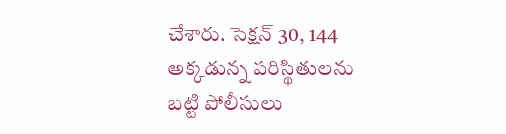చేశారు. సెక్షన్ 30, 144 అక్కడున్న పరిస్థితులను బట్టి పోలీసులు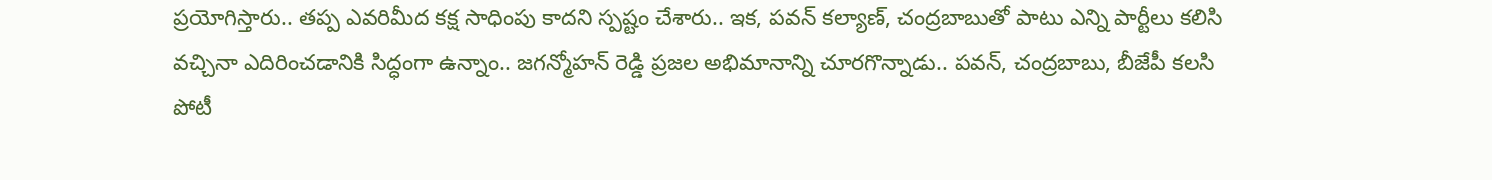ప్రయోగిస్తారు.. తప్ప ఎవరిమీద కక్ష సాధింపు కాదని స్పష్టం చేశారు.. ఇక, పవన్ కల్యాణ్, చంద్రబాబుతో పాటు ఎన్ని పార్టీలు కలిసి వచ్చినా ఎదిరించడానికి సిద్ధంగా ఉన్నాం.. జగన్మోహన్ రెడ్డి ప్రజల అభిమానాన్ని చూరగొన్నాడు.. పవన్, చంద్రబాబు, బీజేపీ కలసి పోటీ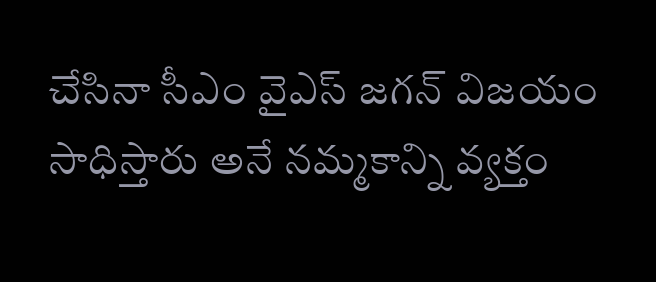చేసినా సీఎం వైఎస్ జగన్ విజయం సాధిస్తారు అనే నమ్మకాన్ని వ్యక్తం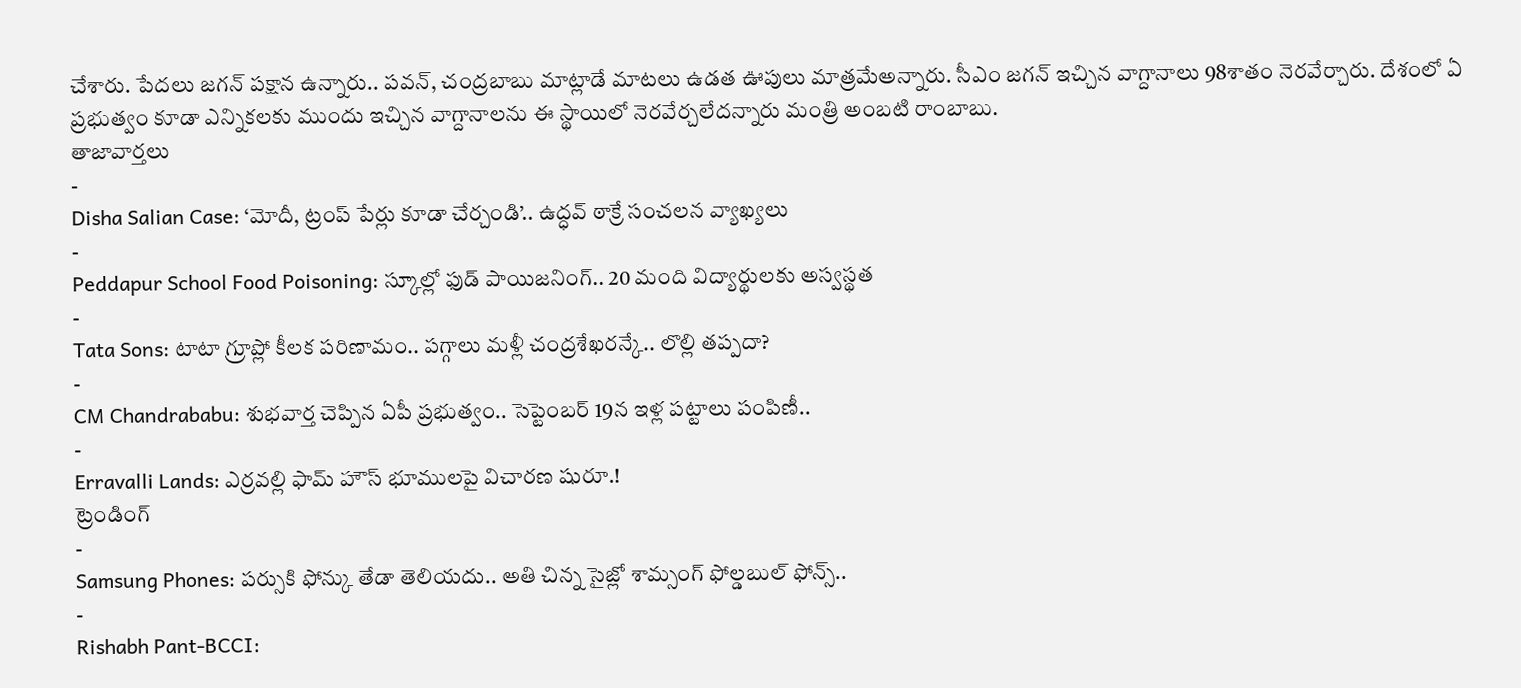చేశారు. పేదలు జగన్ పక్షాన ఉన్నారు.. పవన్, చంద్రబాబు మాట్లాడే మాటలు ఉడత ఊపులు మాత్రమేఅన్నారు. సీఎం జగన్ ఇచ్చిన వాగ్దానాలు 98శాతం నెరవేర్చారు. దేశంలో ఏ ప్రభుత్వం కూడా ఎన్నికలకు ముందు ఇచ్చిన వాగ్దానాలను ఈ స్థాయిలో నెరవేర్చలేదన్నారు మంత్రి అంబటి రాంబాబు.
తాజావార్తలు
-
Disha Salian Case: ‘మోదీ, ట్రంప్ పేర్లు కూడా చేర్చండి’.. ఉద్ధవ్ ఠాక్రే సంచలన వ్యాఖ్యలు
-
Peddapur School Food Poisoning: స్కూల్లో ఫుడ్ పాయిజనింగ్.. 20 మంది విద్యార్థులకు అస్వస్థత
-
Tata Sons: టాటా గ్రూప్లో కీలక పరిణామం.. పగ్గాలు మళ్లీ చంద్రశేఖరన్కే.. లొల్లి తప్పదా?
-
CM Chandrababu: శుభవార్త చెప్పిన ఏపీ ప్రభుత్వం.. సెప్టెంబర్ 19న ఇళ్ల పట్టాలు పంపిణీ..
-
Erravalli Lands: ఎర్రవల్లి ఫామ్ హౌస్ భూములపై విచారణ షురూ.!
ట్రెండింగ్
-
Samsung Phones: పర్సుకి ఫోన్కు తేడా తెలియదు.. అతి చిన్న సైజ్లో శామ్సంగ్ ఫోల్డబుల్ ఫోన్స్..
-
Rishabh Pant-BCCI: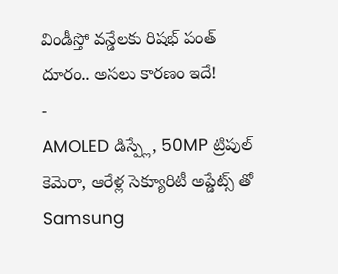విండీస్తో వన్డేలకు రిషభ్ పంత్ దూరం.. అసలు కారణం ఇదే!
-
AMOLED డిస్ప్లే, 50MP ట్రిపుల్ కెమెరా, ఆరేళ్ల సెక్యూరిటీ అప్డేట్స్ తో Samsung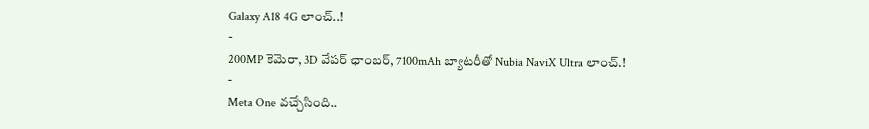Galaxy A18 4G లాంచ్..!
-
200MP కెమెరా, 3D వేపర్ ఛాంబర్, 7100mAh బ్యాటరీతో Nubia NaviX Ultra లాంచ్.!
-
Meta One వచ్చేసింది..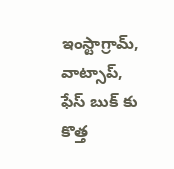ఇంస్టాగ్రామ్, వాట్సాప్, ఫేస్ బుక్ కు కొత్త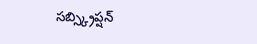సబ్స్క్రిప్షన్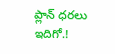ప్లాన్ ధరలు ఇదిగో.!